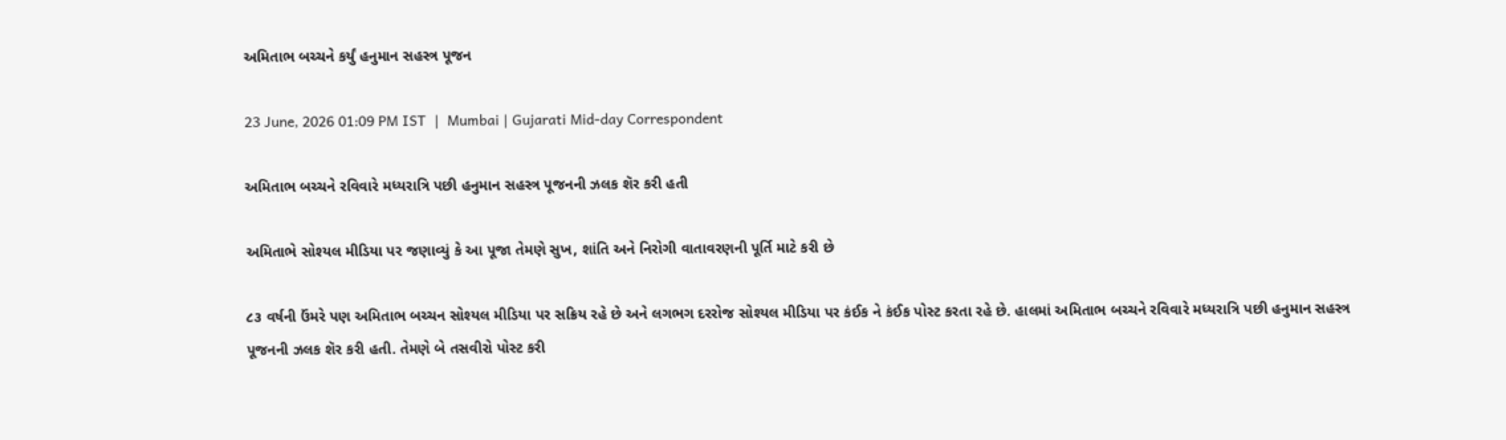અમિતાભ બચ્ચને કર્યું હનુમાન સહસ્ત્ર પૂજન

23 June, 2026 01:09 PM IST  |  Mumbai | Gujarati Mid-day Correspondent

અમિતાભ બચ્ચને રવિવારે મધ્યરાત્રિ પછી હનુમાન સહસ્ત્ર પૂજનની ઝલક શૅર કરી હતી

અમિતાભે સોશ્યલ મીડિયા પર જણાવ્યું કે આ પૂજા તેમણે સુખ, શાંતિ અને નિરોગી વાતાવરણની પૂર્તિ માટે કરી છે

૮૩ વર્ષની ઉંમરે પણ અમિતાભ બચ્ચન સોશ્યલ મીડિયા પર સક્રિય રહે છે અને લગભગ દરરોજ સોશ્યલ મીડિયા પર કંઈક ને કંઈક પોસ્ટ કરતા રહે છે. હાલમાં અમિતાભ બચ્ચને રવિવારે મધ્યરાત્રિ પછી હનુમાન સહસ્ત્ર પૂજનની ઝલક શૅર કરી હતી. તેમણે બે તસવીરો પોસ્ટ કરી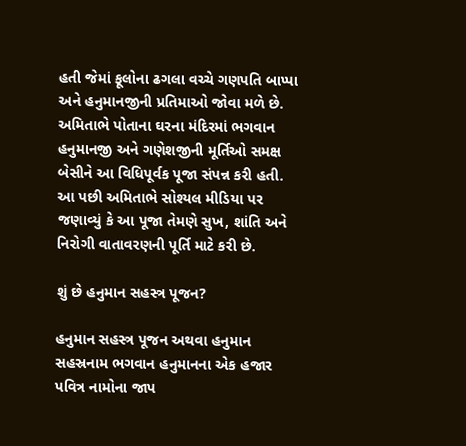હતી જેમાં ફૂલોના ઢગલા વચ્ચે ગણપતિ બાપ્પા અને હનુમાનજીની પ્રતિમાઓ જોવા મળે છે. અમિતાભે પોતાના ઘરના મંદિરમાં ભગવાન હનુમાનજી અને ગણેશજીની મૂર્તિઓ સમક્ષ બેસીને આ વિધિપૂર્વક પૂજા સંપન્ન કરી હતી. આ પછી અમિતાભે સોશ્યલ મીડિયા પર જણાવ્યું કે આ પૂજા તેમણે સુખ, શાંતિ અને નિરોગી વાતાવરણની પૂર્તિ માટે કરી છે.

શું છે હનુમાન સહસ્ત્ર પૂજન?

હનુમાન સહસ્ત્ર પૂજન અથવા હનુમાન સહસ્રનામ ભગવાન હનુમાનના એક હજાર પવિત્ર નામોના જાપ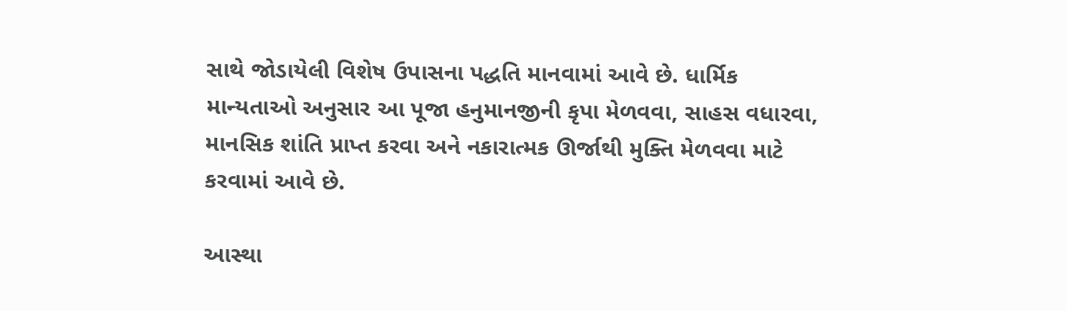સાથે જોડાયેલી વિશેષ ઉપાસના પદ્ધતિ માનવામાં આવે છે. ધાર્મિક માન્યતાઓ અનુસાર આ પૂજા હનુમાનજીની કૃપા મેળવવા, સાહસ વધારવા, માનસિક શાંતિ પ્રાપ્ત કરવા અને નકારાત્મક ઊર્જાથી મુક્તિ મેળવવા માટે કરવામાં આવે છે.

આસ્થા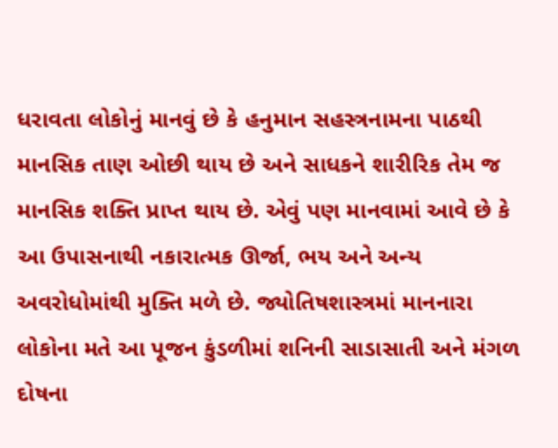ધરાવતા લોકોનું માનવું છે કે હનુમાન સહસ્ત્રનામના પાઠથી માનસિક તાણ ઓછી થાય છે અને સાધકને શારીરિક તેમ જ માનસિક શક્તિ પ્રાપ્ત થાય છે. એવું પણ માનવામાં આવે છે કે આ ઉપાસનાથી નકારાત્મક ઊર્જા, ભય અને અન્ય અવરોધોમાંથી મુક્તિ મળે છે. જ્યોતિષશાસ્ત્રમાં માનનારા લોકોના મતે આ પૂજન કુંડળીમાં શનિની સાડાસાતી અને મંગળ દોષના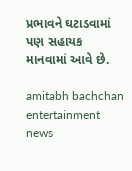પ્રભાવને ઘટાડવામાં પણ સહાયક માનવામાં આવે છે.

amitabh bachchan entertainment news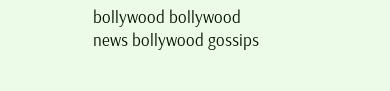bollywood bollywood news bollywood gossips